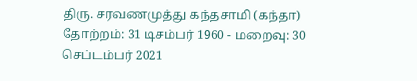திரு. சரவணமுத்து கந்தசாமி (கந்தா)
தோற்றம்: 31 டிசம்பர் 1960 - மறைவு: 30 செப்டம்பர் 2021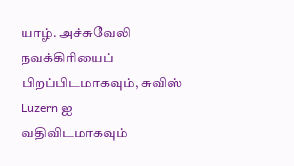யாழ். அச்சுவேலி நவக்கிரியைப் பிறப்பிடமாகவும், சுவிஸ் Luzern ஐ வதிவிடமாகவும்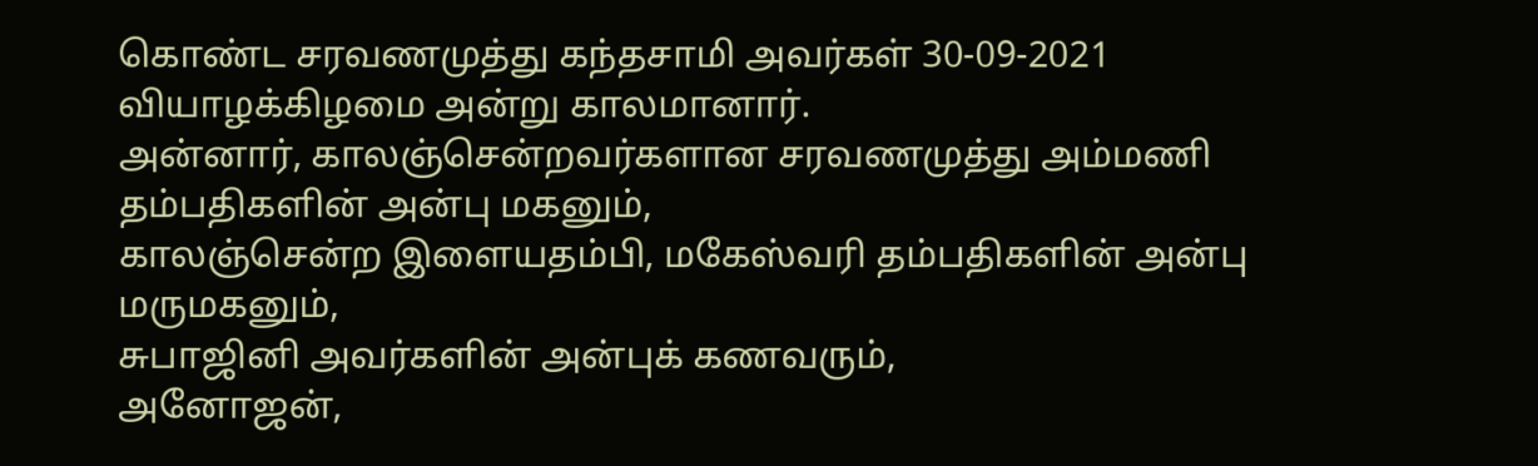கொண்ட சரவணமுத்து கந்தசாமி அவர்கள் 30-09-2021 வியாழக்கிழமை அன்று காலமானார்.
அன்னார், காலஞ்சென்றவர்களான சரவணமுத்து அம்மணி தம்பதிகளின் அன்பு மகனும்,
காலஞ்சென்ற இளையதம்பி, மகேஸ்வரி தம்பதிகளின் அன்பு மருமகனும்,
சுபாஜினி அவர்களின் அன்புக் கணவரும்,
அனோஜன்,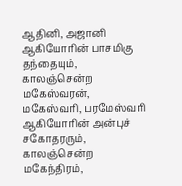ஆதினி, அஜானி ஆகியோரின் பாசமிகு தந்தையும்,
காலஞ்சென்ற மகேஸ்வரன், மகேஸ்வரி, பரமேஸ்வரி ஆகியோரின் அன்புச் சகோதரரும்,
காலஞ்சென்ற மகேந்திரம்,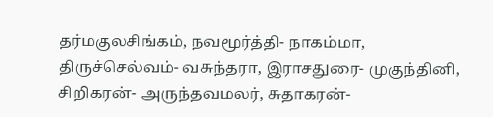தர்மகுலசிங்கம், நவமூர்த்தி- நாகம்மா, திருச்செல்வம்- வசுந்தரா, இராசதுரை- முகுந்தினி, சிறிகரன்- அருந்தவமலர், சுதாகரன்-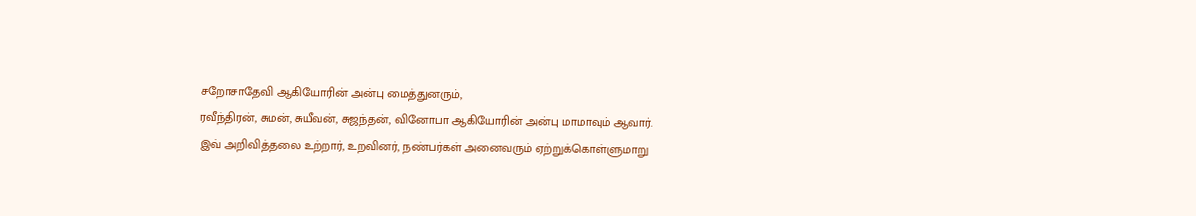சறோசாதேவி ஆகியோரின் அன்பு மைத்துனரும்,
ரவீந்திரன், சுமன், சுயீவன், சுஜந்தன், வினோபா ஆகியோரின் அன்பு மாமாவும் ஆவார்.
இவ் அறிவித்தலை உற்றார், உறவினர், நண்பர்கள் அனைவரும் ஏற்றுக்கொள்ளுமாறு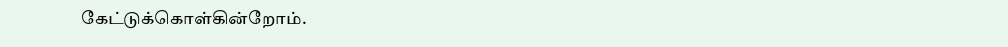கேட்டுக்கொள்கின்றோம்.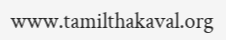www.tamilthakaval.org